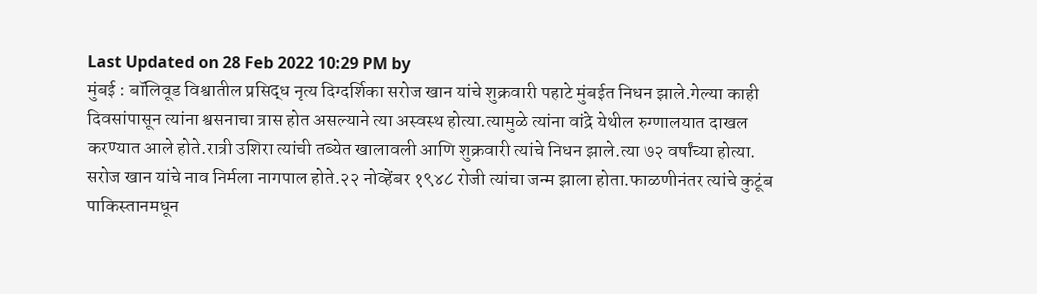Last Updated on 28 Feb 2022 10:29 PM by
मुंबई : बॉलिवूड विश्वातील प्रसिद्ध नृत्य दिग्दर्शिका सरोज खान यांचे शुक्रवारी पहाटे मुंबईत निधन झाले.गेल्या काही दिवसांपासून त्यांना श्वसनाचा त्रास होत असल्याने त्या अस्वस्थ होत्या.त्यामुळे त्यांना वांद्रे येथील रुग्णालयात दाखल करण्यात आले होते.रात्री उशिरा त्यांची तब्येत खालावली आणि शुक्रवारी त्यांचे निधन झाले.त्या ७२ वर्षांच्या होत्या.
सरोज खान यांचे नाव निर्मला नागपाल होते.२२ नोव्हेंबर १९४८ रोजी त्यांचा जन्म झाला होता.फाळणीनंतर त्यांचे कुटूंब पाकिस्तानमधून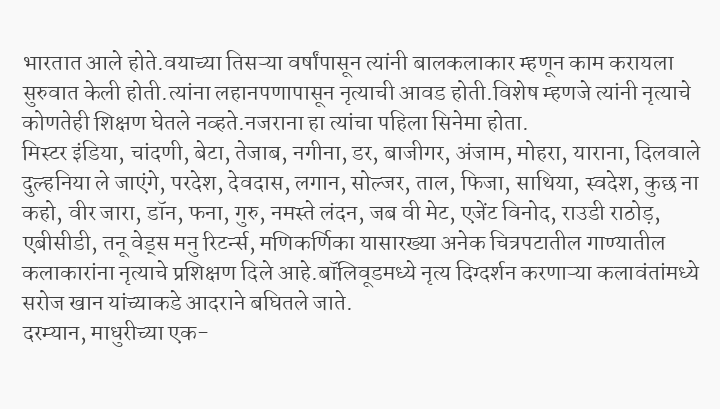भारतात आले होते.वयाच्या तिसऱ्या वर्षांपासून त्यांनी बालकलाकार म्हणून काम करायला सुरुवात केली होती.त्यांना लहानपणापासून नृत्याची आवड होती.विशेष म्हणजे त्यांनी नृत्याचे कोणतेही शिक्षण घेतले नव्हते.नजराना हा त्यांचा पहिला सिनेमा होता.
मिस्टर इंडिया, चांदणी, बेटा, तेजाब, नगीना, डर, बाजीगर, अंजाम, मोहरा, याराना, दिलवाले दुल्हनिया ले जाएंगे, परदेश, देवदास, लगान, सोल्जर, ताल, फिजा, साथिया, स्वदेश, कुछ ना कहो, वीर जारा, डॉन, फना, गुरु, नमस्ते लंदन, जब वी मेट, एजेंट विनोद, राउडी राठोड़, एबीसीडी, तनू वेड्स मनु रिटर्न्स, मणिकर्णिका यासारख्या अनेक चित्रपटातील गाण्यातील कलाकारांना नृत्याचे प्रशिक्षण दिले आहे.बॉलिवूडमध्ये नृत्य दिग्दर्शन करणाऱ्या कलावंतांमध्ये सरोज खान यांच्याकडे आदराने बघितले जाते.
दरम्यान, माधुरीच्या एक-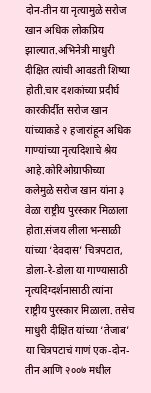दोन-तीन या नृत्यामुळे सरोज खान अधिक लोकप्रिय झाल्यात.अभिनेत्री माधुरी दीक्षित त्यांची आवडती शिष्या होती.चार दशकांच्या प्रदीर्घ कारकीर्दीत सरोज खान यांच्याकडे २ हजारांहून अधिक गाण्यांच्या नृत्यदिशाचे श्रेय आहे.कोरिओग्राफीच्या कलेमुळे सरोज खान यांना ३ वेळा राष्ट्रीय पुरस्कार मिळाला होता.संजय लीला भन्साळी यांच्या ‘देवदास’ चित्रपटात, डोला-रे-डोला या गाण्यासाठी नृत्यदिग्दर्शनासाठी त्यांना राष्ट्रीय पुरस्कार मिळाला. तसेच माधुरी दीक्षित यांच्या ‘तेजाब’ या चित्रपटाचं गाणं एक-दोन-तीन आणि २००७ मधील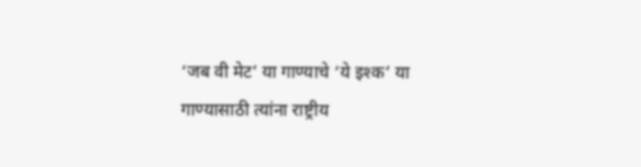‘जब वी मेट’ या गाण्याचे ‘ये इश्क’ या गाण्यासाठी त्यांना राष्ट्रीय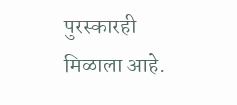पुरस्कारही मिळाला आहे.